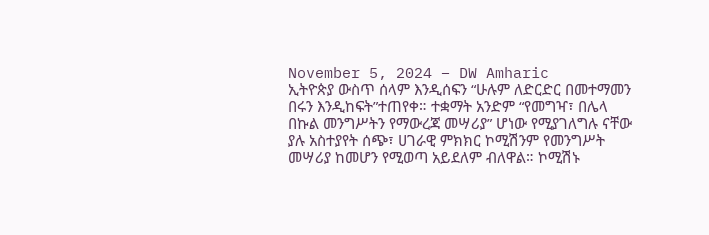November 5, 2024 – DW Amharic
ኢትዮጵያ ውስጥ ሰላም እንዲሰፍን “ሁሉም ለድርድር በመተማመን በሩን እንዲከፍት”ተጠየቀ። ተቋማት አንድም “የመግዣ፣ በሌላ በኩል መንግሥትን የማውረጃ መሣሪያ” ሆነው የሚያገለግሉ ናቸው ያሉ አስተያየት ሰጭ፣ ሀገራዊ ምክክር ኮሚሽንም የመንግሥት መሣሪያ ከመሆን የሚወጣ አይደለም ብለዋል። ኮሚሽኑ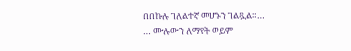በበኩሉ ገለልተኛ መሆኑን ገልጿል።…
… ሙሉውን ለማየት ወይም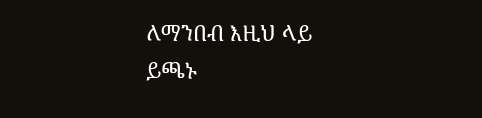ለማንበብ እዚህ ላይ ይጫኑ